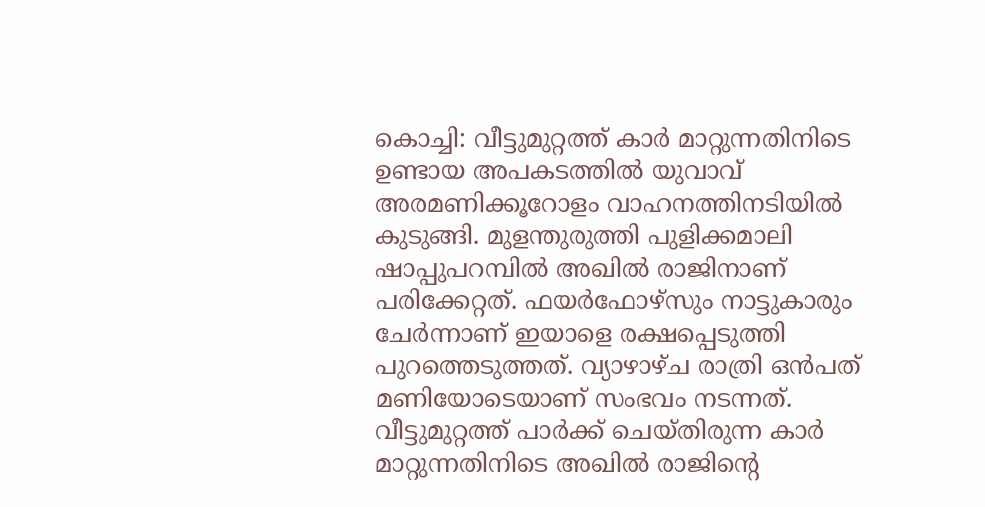കൊച്ചി: വീട്ടുമുറ്റത്ത് കാർ മാറ്റുന്നതിനിടെ ഉണ്ടായ അപകടത്തിൽ യുവാവ് അരമണിക്കൂറോളം വാഹനത്തിനടിയിൽ കുടുങ്ങി. മുളന്തുരുത്തി പുളിക്കമാലി ഷാപ്പുപറമ്പിൽ അഖിൽ രാജിനാണ് പരിക്കേറ്റത്. ഫയർഫോഴ്സും നാട്ടുകാരും ചേർന്നാണ് ഇയാളെ രക്ഷപ്പെടുത്തി പുറത്തെടുത്തത്. വ്യാഴാഴ്ച രാത്രി ഒൻപത് മണിയോടെയാണ് സംഭവം നടന്നത്.
വീട്ടുമുറ്റത്ത് പാർക്ക് ചെയ്തിരുന്ന കാർ മാറ്റുന്നതിനിടെ അഖിൽ രാജിന്റെ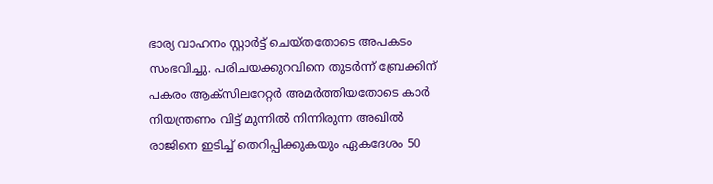ഭാര്യ വാഹനം സ്റ്റാർട്ട് ചെയ്തതോടെ അപകടം സംഭവിച്ചു. പരിചയക്കുറവിനെ തുടർന്ന് ബ്രേക്കിന് പകരം ആക്സിലറേറ്റർ അമർത്തിയതോടെ കാർ നിയന്ത്രണം വിട്ട് മുന്നിൽ നിന്നിരുന്ന അഖിൽ രാജിനെ ഇടിച്ച് തെറിപ്പിക്കുകയും ഏകദേശം 50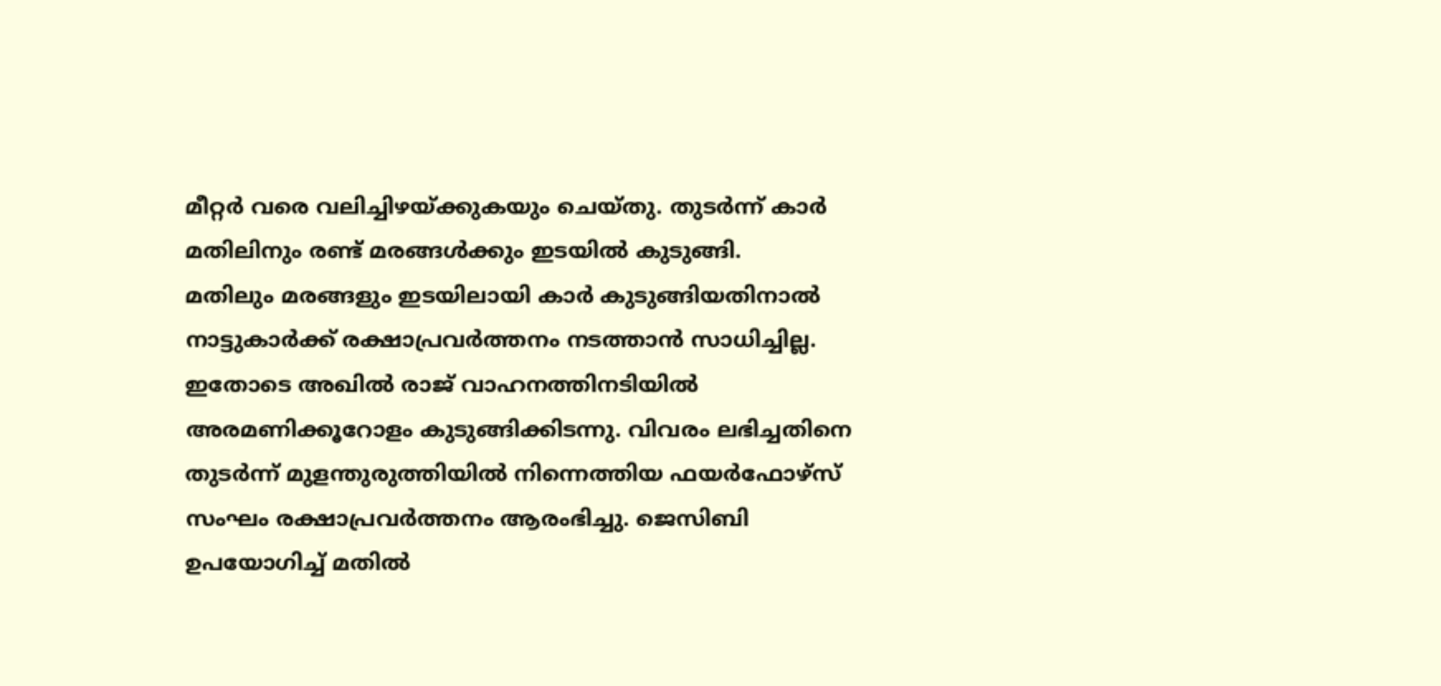മീറ്റർ വരെ വലിച്ചിഴയ്ക്കുകയും ചെയ്തു. തുടർന്ന് കാർ മതിലിനും രണ്ട് മരങ്ങൾക്കും ഇടയിൽ കുടുങ്ങി.
മതിലും മരങ്ങളും ഇടയിലായി കാർ കുടുങ്ങിയതിനാൽ നാട്ടുകാർക്ക് രക്ഷാപ്രവർത്തനം നടത്താൻ സാധിച്ചില്ല. ഇതോടെ അഖിൽ രാജ് വാഹനത്തിനടിയിൽ അരമണിക്കൂറോളം കുടുങ്ങിക്കിടന്നു. വിവരം ലഭിച്ചതിനെ തുടർന്ന് മുളന്തുരുത്തിയിൽ നിന്നെത്തിയ ഫയർഫോഴ്സ് സംഘം രക്ഷാപ്രവർത്തനം ആരംഭിച്ചു. ജെസിബി ഉപയോഗിച്ച് മതിൽ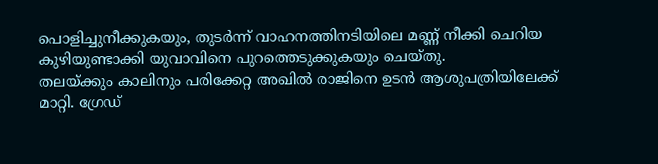പൊളിച്ചുനീക്കുകയും, തുടർന്ന് വാഹനത്തിനടിയിലെ മണ്ണ് നീക്കി ചെറിയ കുഴിയുണ്ടാക്കി യുവാവിനെ പുറത്തെടുക്കുകയും ചെയ്തു.
തലയ്ക്കും കാലിനും പരിക്കേറ്റ അഖിൽ രാജിനെ ഉടൻ ആശുപത്രിയിലേക്ക് മാറ്റി. ഗ്രേഡ്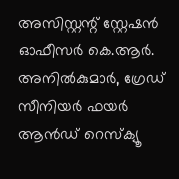അസിസ്റ്റന്റ് സ്റ്റേഷൻ ഓഫീസർ കെ.ആർ. അനിൽകുമാർ, ഗ്രേഡ് സീനിയർ ഫയർ ആൻഡ് റെസ്ക്യൂ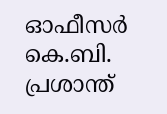ഓഫീസർ കെ.ബി. പ്രശാന്ത്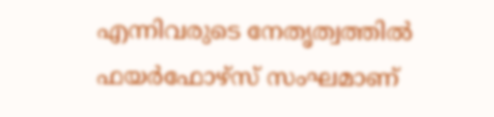എന്നിവരുടെ നേതൃത്വത്തിൽ ഫയർഫോഴ്സ് സംഘമാണ്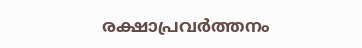രക്ഷാപ്രവർത്തനം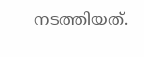നടത്തിയത്.